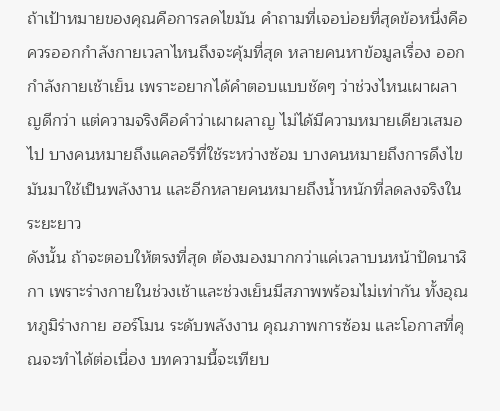ถ้าเป้าหมายของคุณคือการลดไขมัน คำถามที่เจอบ่อยที่สุดข้อหนึ่งคือควรออกกำลังกายเวลาไหนถึงจะคุ้มที่สุด หลายคนหาข้อมูลเรื่อง ออกกำลังกายเช้าเย็น เพราะอยากได้คำตอบแบบชัดๆ ว่าช่วงไหนเผาผลาญดีกว่า แต่ความจริงคือคำว่าเผาผลาญ ไม่ได้มีความหมายเดียวเสมอไป บางคนหมายถึงแคลอรีที่ใช้ระหว่างซ้อม บางคนหมายถึงการดึงไขมันมาใช้เป็นพลังงาน และอีกหลายคนหมายถึงน้ำหนักที่ลดลงจริงในระยะยาว
ดังนั้น ถ้าจะตอบให้ตรงที่สุด ต้องมองมากกว่าแค่เวลาบนหน้าปัดนาฬิกา เพราะร่างกายในช่วงเช้าและช่วงเย็นมีสภาพพร้อมไม่เท่ากัน ทั้งอุณหภูมิร่างกาย ฮอร์โมน ระดับพลังงาน คุณภาพการซ้อม และโอกาสที่คุณจะทำได้ต่อเนื่อง บทความนี้จะเทียบ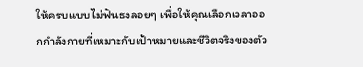ให้ครบแบบไม่ฟันธงลอยๆ เพื่อให้คุณเลือกเวลาออกกำลังกายที่เหมาะกับเป้าหมายและชีวิตจริงของตัว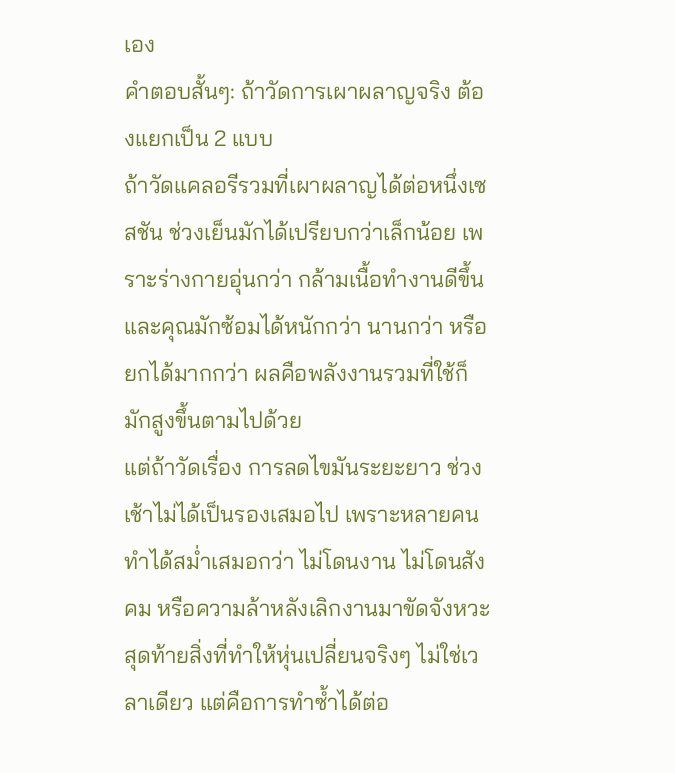เอง
คำตอบสั้นๆ: ถ้าวัดการเผาผลาญจริง ต้องแยกเป็น 2 แบบ
ถ้าวัดแคลอรีรวมที่เผาผลาญได้ต่อหนึ่งเซสชัน ช่วงเย็นมักได้เปรียบกว่าเล็กน้อย เพราะร่างกายอุ่นกว่า กล้ามเนื้อทำงานดีขึ้น และคุณมักซ้อมได้หนักกว่า นานกว่า หรือยกได้มากกว่า ผลคือพลังงานรวมที่ใช้ก็มักสูงขึ้นตามไปด้วย
แต่ถ้าวัดเรื่อง การลดไขมันระยะยาว ช่วงเช้าไม่ได้เป็นรองเสมอไป เพราะหลายคนทำได้สม่ำเสมอกว่า ไม่โดนงาน ไม่โดนสังคม หรือความล้าหลังเลิกงานมาขัดจังหวะ สุดท้ายสิ่งที่ทำให้หุ่นเปลี่ยนจริงๆ ไม่ใช่เวลาเดียว แต่คือการทำซ้ำได้ต่อ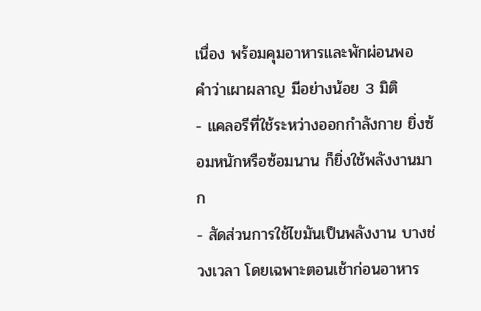เนื่อง พร้อมคุมอาหารและพักผ่อนพอ
คำว่าเผาผลาญ มีอย่างน้อย 3 มิติ
- แคลอรีที่ใช้ระหว่างออกกำลังกาย ยิ่งซ้อมหนักหรือซ้อมนาน ก็ยิ่งใช้พลังงานมาก
- สัดส่วนการใช้ไขมันเป็นพลังงาน บางช่วงเวลา โดยเฉพาะตอนเช้าก่อนอาหาร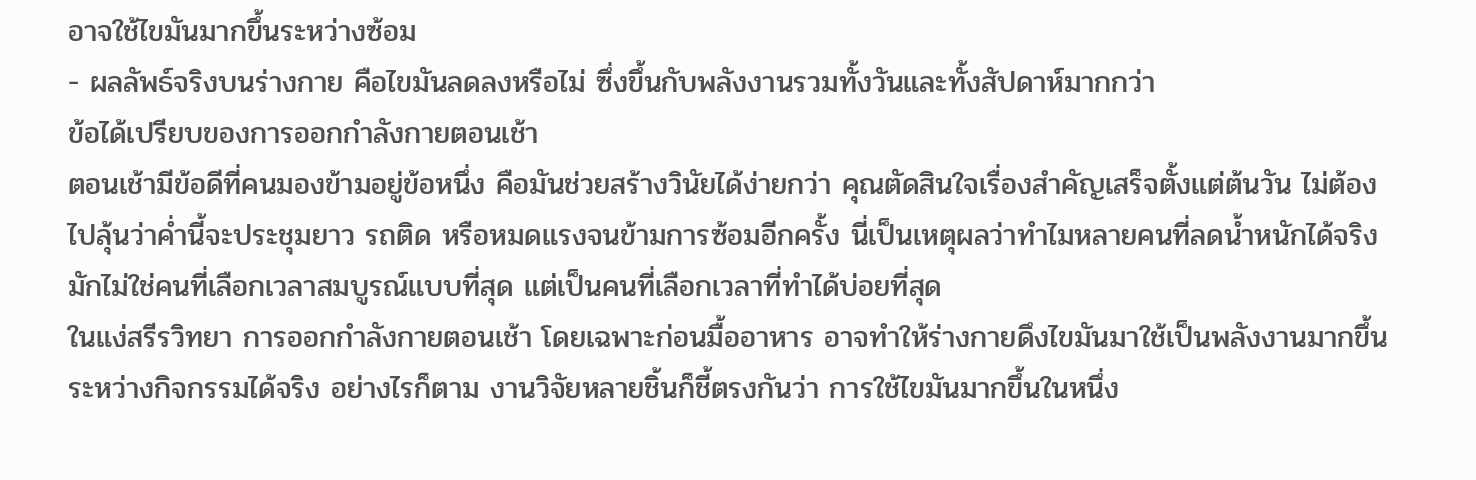อาจใช้ไขมันมากขึ้นระหว่างซ้อม
- ผลลัพธ์จริงบนร่างกาย คือไขมันลดลงหรือไม่ ซึ่งขึ้นกับพลังงานรวมทั้งวันและทั้งสัปดาห์มากกว่า
ข้อได้เปรียบของการออกกำลังกายตอนเช้า
ตอนเช้ามีข้อดีที่คนมองข้ามอยู่ข้อหนึ่ง คือมันช่วยสร้างวินัยได้ง่ายกว่า คุณตัดสินใจเรื่องสำคัญเสร็จตั้งแต่ต้นวัน ไม่ต้องไปลุ้นว่าค่ำนี้จะประชุมยาว รถติด หรือหมดแรงจนข้ามการซ้อมอีกครั้ง นี่เป็นเหตุผลว่าทำไมหลายคนที่ลดน้ำหนักได้จริง มักไม่ใช่คนที่เลือกเวลาสมบูรณ์แบบที่สุด แต่เป็นคนที่เลือกเวลาที่ทำได้บ่อยที่สุด
ในแง่สรีรวิทยา การออกกำลังกายตอนเช้า โดยเฉพาะก่อนมื้ออาหาร อาจทำให้ร่างกายดึงไขมันมาใช้เป็นพลังงานมากขึ้นระหว่างกิจกรรมได้จริง อย่างไรก็ตาม งานวิจัยหลายชิ้นก็ชี้ตรงกันว่า การใช้ไขมันมากขึ้นในหนึ่ง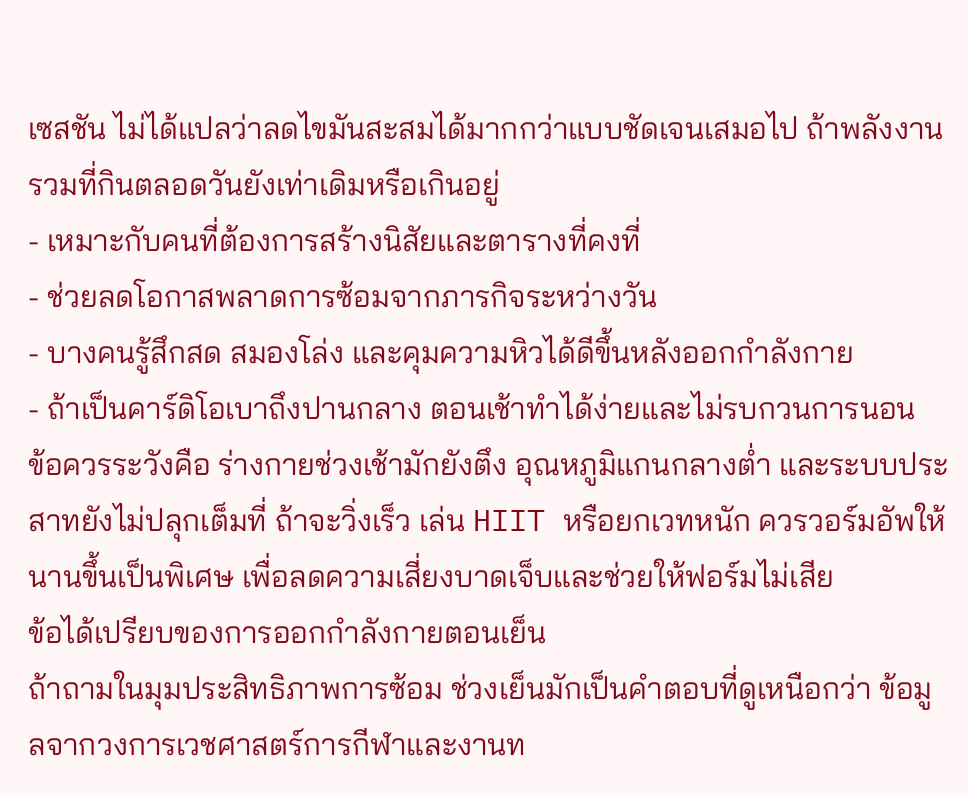เซสชัน ไม่ได้แปลว่าลดไขมันสะสมได้มากกว่าแบบชัดเจนเสมอไป ถ้าพลังงานรวมที่กินตลอดวันยังเท่าเดิมหรือเกินอยู่
- เหมาะกับคนที่ต้องการสร้างนิสัยและตารางที่คงที่
- ช่วยลดโอกาสพลาดการซ้อมจากภารกิจระหว่างวัน
- บางคนรู้สึกสด สมองโล่ง และคุมความหิวได้ดีขึ้นหลังออกกำลังกาย
- ถ้าเป็นคาร์ดิโอเบาถึงปานกลาง ตอนเช้าทำได้ง่ายและไม่รบกวนการนอน
ข้อควรระวังคือ ร่างกายช่วงเช้ามักยังตึง อุณหภูมิแกนกลางต่ำ และระบบประสาทยังไม่ปลุกเต็มที่ ถ้าจะวิ่งเร็ว เล่น HIIT หรือยกเวทหนัก ควรวอร์มอัพให้นานขึ้นเป็นพิเศษ เพื่อลดความเสี่ยงบาดเจ็บและช่วยให้ฟอร์มไม่เสีย
ข้อได้เปรียบของการออกกำลังกายตอนเย็น
ถ้าถามในมุมประสิทธิภาพการซ้อม ช่วงเย็นมักเป็นคำตอบที่ดูเหนือกว่า ข้อมูลจากวงการเวชศาสตร์การกีฬาและงานท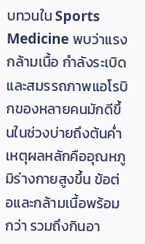บทวนใน Sports Medicine พบว่าแรงกล้ามเนื้อ กำลังระเบิด และสมรรถภาพแอโรบิกของหลายคนมักดีขึ้นในช่วงบ่ายถึงต้นค่ำ เหตุผลหลักคืออุณหภูมิร่างกายสูงขึ้น ข้อต่อและกล้ามเนื้อพร้อมกว่า รวมถึงกินอา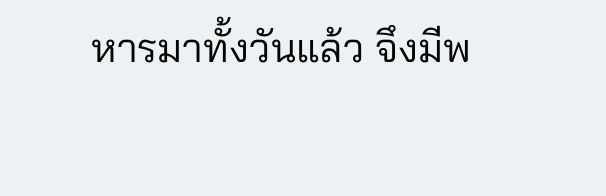หารมาทั้งวันแล้ว จึงมีพ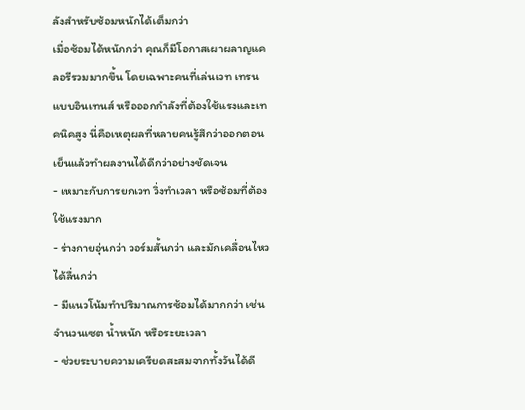ลังสำหรับซ้อมหนักได้เต็มกว่า
เมื่อซ้อมได้หนักกว่า คุณก็มีโอกาสเผาผลาญแคลอรีรวมมากขึ้น โดยเฉพาะคนที่เล่นเวท เทรนแบบอินเทนส์ หรือออกกำลังที่ต้องใช้แรงและเทคนิคสูง นี่คือเหตุผลที่หลายคนรู้สึกว่าออกตอนเย็นแล้วทำผลงานได้ดีกว่าอย่างชัดเจน
- เหมาะกับการยกเวท วิ่งทำเวลา หรือซ้อมที่ต้องใช้แรงมาก
- ร่างกายอุ่นกว่า วอร์มสั้นกว่า และมักเคลื่อนไหวได้ลื่นกว่า
- มีแนวโน้มทำปริมาณการซ้อมได้มากกว่า เช่น จำนวนเซต น้ำหนัก หรือระยะเวลา
- ช่วยระบายความเครียดสะสมจากทั้งวันได้ดี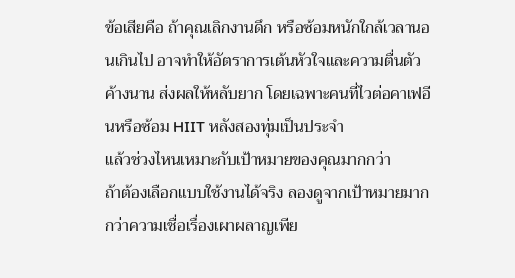ข้อเสียคือ ถ้าคุณเลิกงานดึก หรือซ้อมหนักใกล้เวลานอนเกินไป อาจทำให้อัตราการเต้นหัวใจและความตื่นตัวค้างนาน ส่งผลให้หลับยาก โดยเฉพาะคนที่ไวต่อคาเฟอีนหรือซ้อม HIIT หลังสองทุ่มเป็นประจำ
แล้วช่วงไหนเหมาะกับเป้าหมายของคุณมากกว่า
ถ้าต้องเลือกแบบใช้งานได้จริง ลองดูจากเป้าหมายมากกว่าความเชื่อเรื่องเผาผลาญเพีย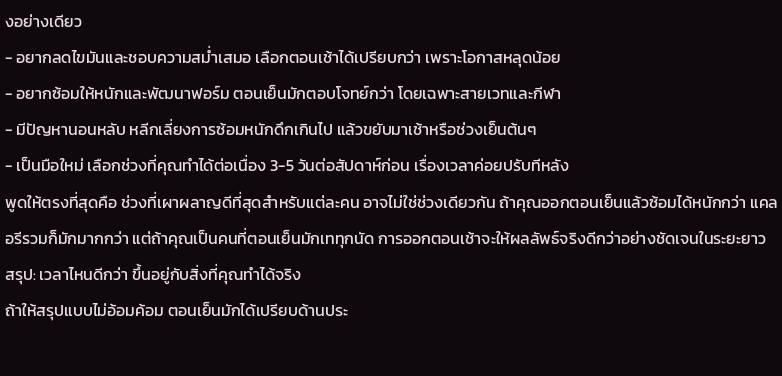งอย่างเดียว
- อยากลดไขมันและชอบความสม่ำเสมอ เลือกตอนเช้าได้เปรียบกว่า เพราะโอกาสหลุดน้อย
- อยากซ้อมให้หนักและพัฒนาฟอร์ม ตอนเย็นมักตอบโจทย์กว่า โดยเฉพาะสายเวทและกีฬา
- มีปัญหานอนหลับ หลีกเลี่ยงการซ้อมหนักดึกเกินไป แล้วขยับมาเช้าหรือช่วงเย็นต้นๆ
- เป็นมือใหม่ เลือกช่วงที่คุณทำได้ต่อเนื่อง 3-5 วันต่อสัปดาห์ก่อน เรื่องเวลาค่อยปรับทีหลัง
พูดให้ตรงที่สุดคือ ช่วงที่เผาผลาญดีที่สุดสำหรับแต่ละคน อาจไม่ใช่ช่วงเดียวกัน ถ้าคุณออกตอนเย็นแล้วซ้อมได้หนักกว่า แคลอรีรวมก็มักมากกว่า แต่ถ้าคุณเป็นคนที่ตอนเย็นมักเททุกนัด การออกตอนเช้าจะให้ผลลัพธ์จริงดีกว่าอย่างชัดเจนในระยะยาว
สรุป: เวลาไหนดีกว่า ขึ้นอยู่กับสิ่งที่คุณทำได้จริง
ถ้าให้สรุปแบบไม่อ้อมค้อม ตอนเย็นมักได้เปรียบด้านประ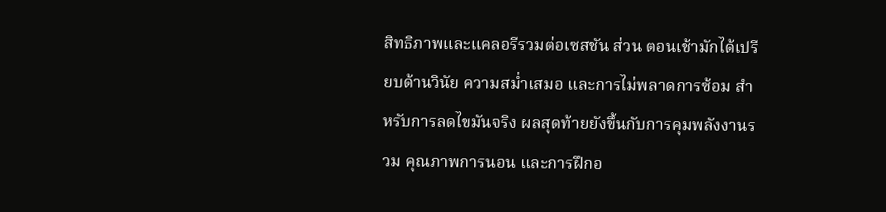สิทธิภาพและแคลอรีรวมต่อเซสชัน ส่วน ตอนเช้ามักได้เปรียบด้านวินัย ความสม่ำเสมอ และการไม่พลาดการซ้อม สำหรับการลดไขมันจริง ผลสุดท้ายยังขึ้นกับการคุมพลังงานรวม คุณภาพการนอน และการฝึกอ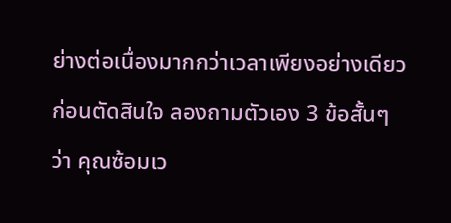ย่างต่อเนื่องมากกว่าเวลาเพียงอย่างเดียว
ก่อนตัดสินใจ ลองถามตัวเอง 3 ข้อสั้นๆ ว่า คุณซ้อมเว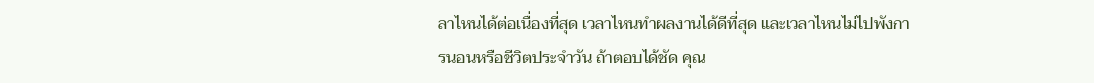ลาไหนได้ต่อเนื่องที่สุด เวลาไหนทำผลงานได้ดีที่สุด และเวลาไหนไม่ไปพังการนอนหรือชีวิตประจำวัน ถ้าตอบได้ชัด คุณ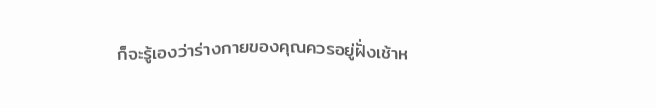ก็จะรู้เองว่าร่างกายของคุณควรอยู่ฝั่งเช้าห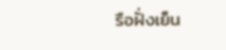รือฝั่งเย็น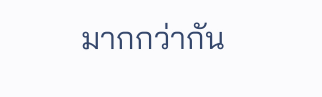มากกว่ากัน